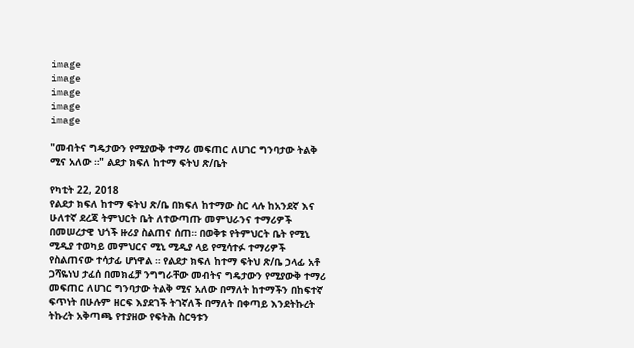image
image
image
image
image

"መብትና ግዴታውን የሚያውቅ ተማሪ መፍጠር ለሀገር ግንባታው ትልቅ ሚና አለው ።" ልደታ ክፍለ ከተማ ፍትህ ጽ/ቤት

የካቲት 22, 2018
የልደታ ክፍለ ከተማ ፍትህ ጽ/ቤ በክፍለ ከተማው ስር ላሉ ከአንደኛ እና ሁለተኛ ደረጃ ትምህርት ቤት ለተውጣጡ መምህራንና ተማሪዎች በመሠረታዊ ህጎች ዙሪያ ስልጠና ሰጠ። በወቅቱ የትምህርት ቤት የሚኒ ሚዲያ ተወካይ መምህርና ሚኒ ሚዲያ ላይ የሚሳተፉ ተማሪዎች የስልጠናው ተሳታፊ ሆነዋል ። የልደታ ክፍለ ከተማ ፍትህ ጽ/ቤ ኃላፊ አቶ ጋሻዬነህ ታፈሰ በመክፈቻ ንግግራቸው መብትና ግዴታውን የሚያውቅ ተማሪ መፍጠር ለሀገር ግንባታው ትልቅ ሚና አለው በማለት ከተማችን በከፍተኛ ፍጥነት በሁሉም ዘርፍ እያደገች ትገኛለች በማለት በቀጣይ እንደትኩረት ትኩረት አቅጣጫ የተያዘው የፍትሕ ስርዓቱን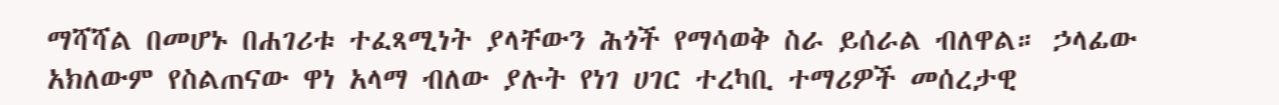ማሻሻል በመሆኑ በሐገሪቱ ተፈጻሚነት ያላቸውን ሕጎች የማሳወቅ ስራ ይሰራል ብለዋል። ኃላፊው አክለውም የስልጠናው ዋነ አላማ ብለው ያሉት የነገ ሀገር ተረካቢ ተማሪዎች መሰረታዊ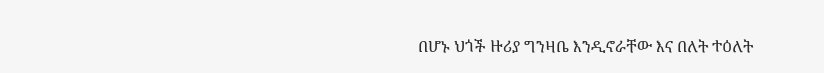በሆኑ ህጎች ዙሪያ ግንዛቤ እንዲኖራቸው እና በለት ተዕለት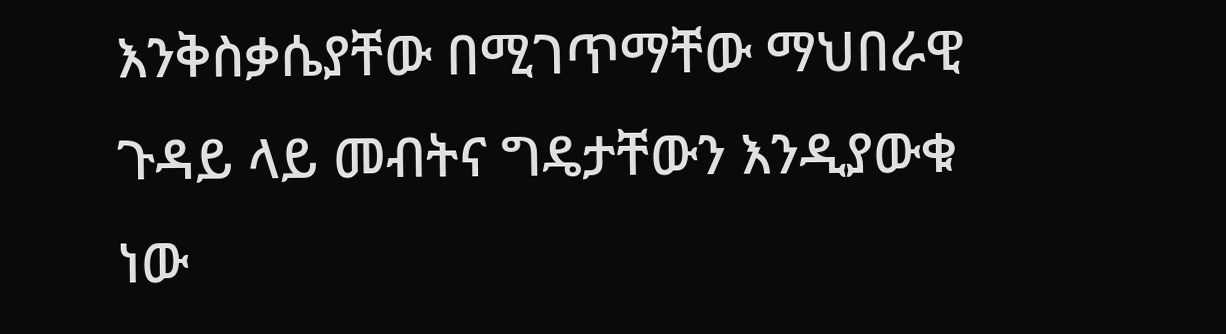እንቅስቃሴያቸው በሚገጥማቸው ማህበራዊ ጉዳይ ላይ መብትና ግዴታቸውን እንዲያውቁ ነው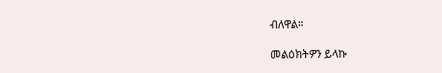ብለዋል።

መልዕክትዎን ይላኩ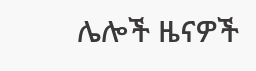ሌሎች ዜናዎች